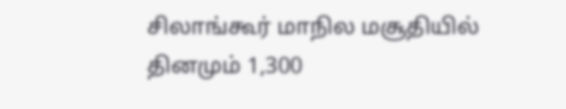சிலாங்கூர் மாநில மசூதியில் தினமும் 1,300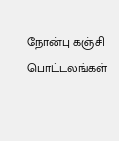நோன்பு கஞ்சி பொட்டலங்கள்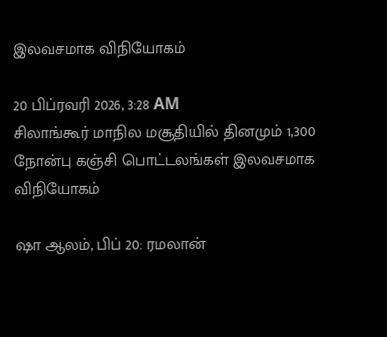இலவசமாக விநியோகம்

20 பிப்ரவரி 2026, 3:28 AM
சிலாங்கூர் மாநில மசூதியில் தினமும் 1,300 நோன்பு கஞ்சி பொட்டலங்கள் இலவசமாக விநியோகம்

ஷா ஆலம், பிப் 20: ரமலான்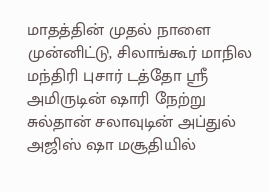மாதத்தின் முதல் நாளை முன்னிட்டு, சிலாங்கூர் மாநில மந்திரி புசார் டத்தோ ஸ்ரீ அமிருடின் ஷாரி நேற்று  சுல்தான் சலாவுடின் அப்துல் அஜிஸ் ஷா மசூதியில்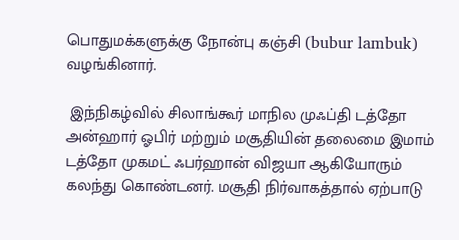பொதுமக்களுக்கு நோன்பு கஞ்சி (bubur lambuk) வழங்கினார்.

 இந்நிகழ்வில் சிலாங்கூர் மாநில முஃப்தி டத்தோ அன்ஹார் ஓபிர் மற்றும் மசூதியின் தலைமை இமாம் டத்தோ முகமட் ஃபர்ஹான் விஜயா ஆகியோரும் கலந்து கொண்டனர். மசூதி நிர்வாகத்தால் ஏற்பாடு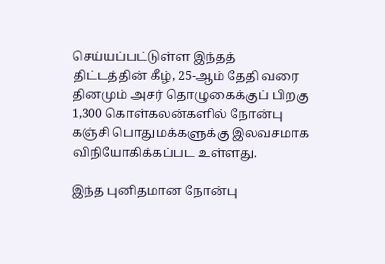செய்யப்பட்டுள்ள இந்தத் திட்டத்தின் கீழ், 25-ஆம் தேதி வரை தினமும் அசர் தொழுகைக்குப் பிறகு 1,300 கொள்கலன்களில் நோன்பு கஞ்சி பொதுமக்களுக்கு இலவசமாக விநியோகிக்கப்பட உள்ளது.

இந்த புனிதமான நோன்பு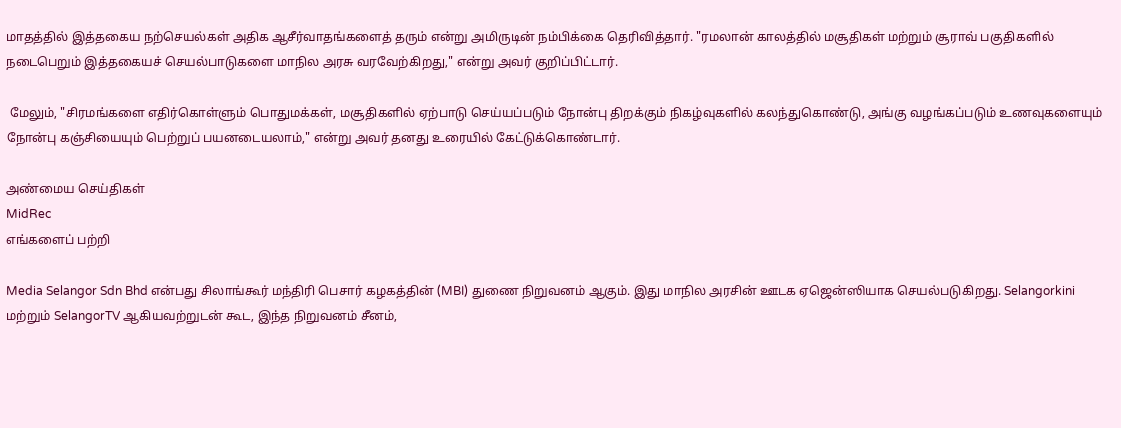மாதத்தில் இத்தகைய நற்செயல்கள் அதிக ஆசீர்வாதங்களைத் தரும் என்று அமிருடின் நம்பிக்கை தெரிவித்தார். "ரமலான் காலத்தில் மசூதிகள் மற்றும் சூராவ் பகுதிகளில் நடைபெறும் இத்தகையச் செயல்பாடுகளை மாநில அரசு வரவேற்கிறது," என்று அவர் குறிப்பிட்டார்.

 மேலும், "சிரமங்களை எதிர்கொள்ளும் பொதுமக்கள், மசூதிகளில் ஏற்பாடு செய்யப்படும் நோன்பு திறக்கும் நிகழ்வுகளில் கலந்துகொண்டு, அங்கு வழங்கப்படும் உணவுகளையும் நோன்பு கஞ்சியையும் பெற்றுப் பயனடையலாம்," என்று அவர் தனது உரையில் கேட்டுக்கொண்டார்.

அண்மைய செய்திகள்
MidRec
எங்களைப் பற்றி

Media Selangor Sdn Bhd என்பது சிலாங்கூர் மந்திரி பெசார் கழகத்தின் (MBI) துணை நிறுவனம் ஆகும். இது மாநில அரசின் ஊடக ஏஜென்ஸியாக செயல்படுகிறது. Selangorkini மற்றும் SelangorTV ஆகியவற்றுடன் கூட, இந்த நிறுவனம் சீனம்,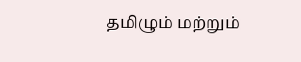தமிழும் மற்றும்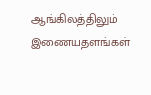ஆங்கிலத்திலும் இணையதளங்கள்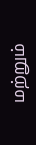மற்றும்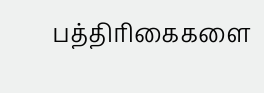பத்திரிகைகளை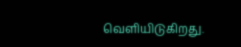வெளியிடுகிறது.